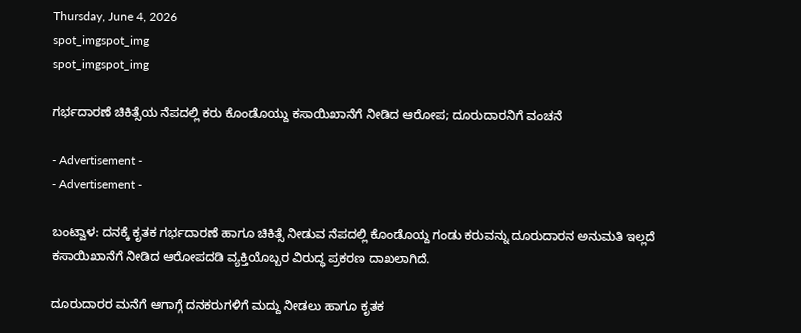Thursday, June 4, 2026
spot_imgspot_img
spot_imgspot_img

ಗರ್ಭದಾರಣೆ ಚಿಕಿತ್ಸೆಯ ನೆಪದಲ್ಲಿ ಕರು ಕೊಂಡೊಯ್ದು ಕಸಾಯಿಖಾನೆಗೆ ನೀಡಿದ ಆರೋಪ; ದೂರುದಾರನಿಗೆ ವಂಚನೆ

- Advertisement -
- Advertisement -

ಬಂಟ್ವಾಳ: ದನಕ್ಕೆ ಕೃತಕ ಗರ್ಭದಾರಣೆ ಹಾಗೂ ಚಿಕಿತ್ಸೆ ನೀಡುವ ನೆಪದಲ್ಲಿ ಕೊಂಡೊಯ್ದ ಗಂಡು ಕರುವನ್ನು ದೂರುದಾರನ ಅನುಮತಿ ಇಲ್ಲದೆ ಕಸಾಯಿಖಾನೆಗೆ ನೀಡಿದ ಆರೋಪದಡಿ ವ್ಯಕ್ತಿಯೊಬ್ಬರ ವಿರುದ್ಧ ಪ್ರಕರಣ ದಾಖಲಾಗಿದೆ.

ದೂರುದಾರರ ಮನೆಗೆ ಆಗಾಗ್ಗೆ ದನಕರುಗಳಿಗೆ ಮದ್ದು ನೀಡಲು ಹಾಗೂ ಕೃತಕ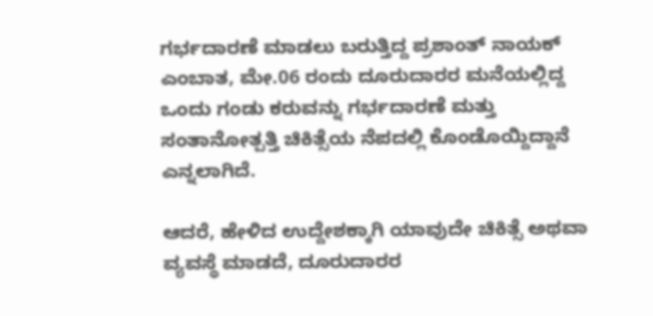ಗರ್ಭದಾರಣೆ ಮಾಡಲು ಬರುತ್ತಿದ್ದ ಪ್ರಶಾಂತ್ ನಾಯಕ್ ಎಂಬಾತ, ಮೇ.06 ರಂದು ದೂರುದಾರರ ಮನೆಯಲ್ಲಿದ್ದ ಒಂದು ಗಂಡು ಕರುವನ್ನು ಗರ್ಭದಾರಣೆ ಮತ್ತು ಸಂತಾನೋತ್ಪತ್ತಿ ಚಿಕಿತ್ಸೆಯ ನೆಪದಲ್ಲಿ ಕೊಂಡೊಯ್ದಿದ್ದಾನೆ ಎನ್ನಲಾಗಿದೆ.

ಆದರೆ, ಹೇಳಿದ ಉದ್ದೇಶಕ್ಕಾಗಿ ಯಾವುದೇ ಚಿಕಿತ್ಸೆ ಅಥವಾ ವ್ಯವಸ್ಥೆ ಮಾಡದೆ, ದೂರುದಾರರ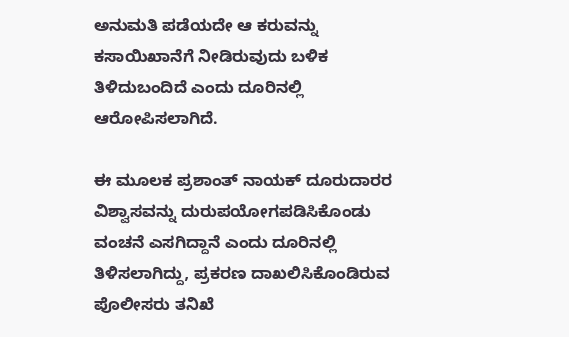ಅನುಮತಿ ಪಡೆಯದೇ ಆ ಕರುವನ್ನು ಕಸಾಯಿಖಾನೆಗೆ ನೀಡಿರುವುದು ಬಳಿಕ ತಿಳಿದುಬಂದಿದೆ ಎಂದು ದೂರಿನಲ್ಲಿ ಆರೋಪಿಸಲಾಗಿದೆ.

ಈ ಮೂಲಕ ಪ್ರಶಾಂತ್ ನಾಯಕ್ ದೂರುದಾರರ ವಿಶ್ವಾಸವನ್ನು ದುರುಪಯೋಗಪಡಿಸಿಕೊಂಡು ವಂಚನೆ ಎಸಗಿದ್ದಾನೆ ಎಂದು ದೂರಿನಲ್ಲಿ ತಿಳಿಸಲಾಗಿದ್ದು, ಪ್ರಕರಣ ದಾಖಲಿಸಿಕೊಂಡಿರುವ ಪೊಲೀಸರು ತನಿಖೆ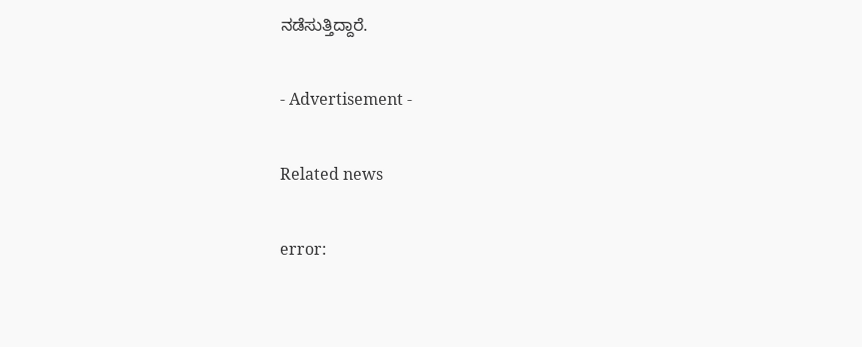ನಡೆಸುತ್ತಿದ್ದಾರೆ.

- Advertisement -

Related news

error: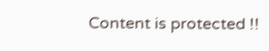Content is protected !!